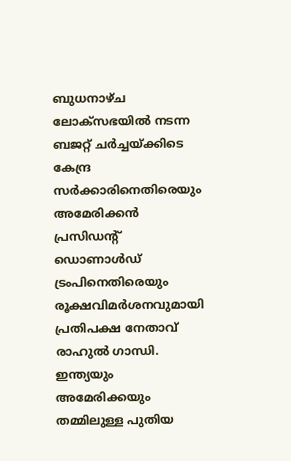ബുധനാഴ്ച ലോക്സഭയിൽ നടന്ന ബജറ്റ് ചർച്ചയ്ക്കിടെ കേന്ദ്ര സർക്കാരിനെതിരെയും അമേരിക്കൻ പ്രസിഡൻ്റ് ഡൊണാൾഡ് ട്രംപിനെതിരെയും രൂക്ഷവിമർശനവുമായി പ്രതിപക്ഷ നേതാവ് രാഹുൽ ഗാന്ധി. ഇന്ത്യയും അമേരിക്കയും തമ്മിലുള്ള പുതിയ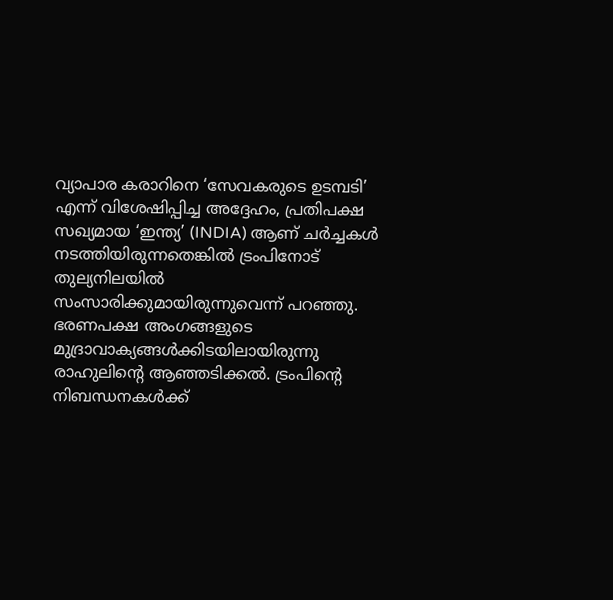വ്യാപാര കരാറിനെ ‘സേവകരുടെ ഉടമ്പടി’ എന്ന് വിശേഷിപ്പിച്ച അദ്ദേഹം, പ്രതിപക്ഷ സഖ്യമായ ‘ഇന്ത്യ’ (INDIA) ആണ് ചർച്ചകൾ നടത്തിയിരുന്നതെങ്കിൽ ട്രംപിനോട് തുല്യനിലയിൽ സംസാരിക്കുമായിരുന്നുവെന്ന് പറഞ്ഞു.
ഭരണപക്ഷ അംഗങ്ങളുടെ മുദ്രാവാക്യങ്ങൾക്കിടയിലായിരുന്നു രാഹുലിൻ്റെ ആഞ്ഞടിക്കൽ. ട്രംപിൻ്റെ നിബന്ധനകൾക്ക്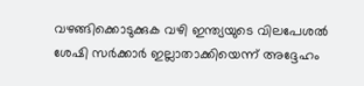വഴങ്ങിക്കൊടുക്കുക വഴി ഇന്ത്യയുടെ വിലപേശൽ ശേഷി സർക്കാർ ഇല്ലാതാക്കിയെന്ന് അദ്ദേഹം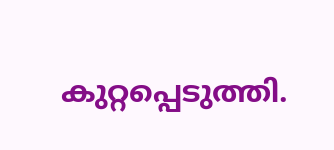കുറ്റപ്പെടുത്തി.